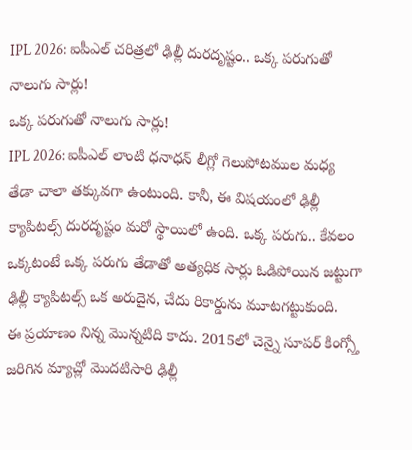IPL 2026: ఐపీఎల్ చరిత్రలో ఢిల్లీ దురదృష్టం.. ఒక్క పరుగుతో నాలుగు సార్లు!
ఒక్క పరుగుతో నాలుగు సార్లు!
IPL 2026: ఐపీఎల్ లాంటి ధనాధన్ లీగ్లో గెలుపోటముల మధ్య తేడా చాలా తక్కువగా ఉంటుంది. కానీ, ఈ విషయంలో ఢిల్లీ క్యాపిటల్స్ దురదృష్టం మరో స్థాయిలో ఉంది. ఒక్క పరుగు.. కేవలం ఒక్కటంటే ఒక్క పరుగు తేడాతో అత్యధిక సార్లు ఓడిపోయిన జట్టుగా ఢిల్లీ క్యాపిటల్స్ ఒక అరుదైన, చేదు రికార్డును మూటగట్టుకుంది.
ఈ ప్రయాణం నిన్న మొన్నటిది కాదు. 2015లో చెన్నై సూపర్ కింగ్స్తో జరిగిన మ్యాచ్లో మొదటిసారి ఢిల్లీ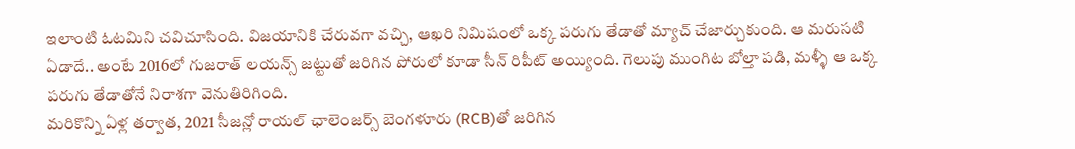ఇలాంటి ఓటమిని చవిచూసింది. విజయానికి చేరువగా వచ్చి, ఆఖరి నిమిషంలో ఒక్క పరుగు తేడాతో మ్యాచ్ చేజార్చుకుంది. ఆ మరుసటి ఏడాదే.. అంటే 2016లో గుజరాత్ లయన్స్ జట్టుతో జరిగిన పోరులో కూడా సీన్ రిపీట్ అయ్యింది. గెలుపు ముంగిట బోల్తా పడి, మళ్ళీ ఆ ఒక్క పరుగు తేడాతోనే నిరాశగా వెనుతిరిగింది.
మరికొన్ని ఏళ్ల తర్వాత, 2021 సీజన్లో రాయల్ ఛాలెంజర్స్ బెంగళూరు (RCB)తో జరిగిన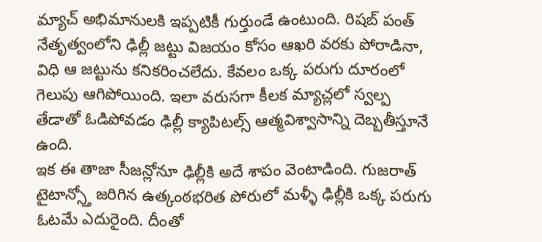మ్యాచ్ అభిమానులకి ఇప్పటికీ గుర్తుండే ఉంటుంది. రిషబ్ పంత్ నేతృత్వంలోని ఢిల్లీ జట్టు విజయం కోసం ఆఖరి వరకు పోరాడినా, విధి ఆ జట్టును కనికరించలేదు. కేవలం ఒక్క పరుగు దూరంలో గెలుపు ఆగిపోయింది. ఇలా వరుసగా కీలక మ్యాచ్లలో స్వల్ప తేడాతో ఓడిపోవడం ఢిల్లీ క్యాపిటల్స్ ఆత్మవిశ్వాసాన్ని దెబ్బతీస్తూనే ఉంది.
ఇక ఈ తాజా సీజన్లోనూ ఢిల్లీకి అదే శాపం వెంటాడింది. గుజరాత్ టైటాన్స్తో జరిగిన ఉత్కంఠభరిత పోరులో మళ్ళీ ఢిల్లీకి ఒక్క పరుగు ఓటమే ఎదురైంది. దీంతో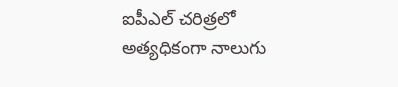ఐపీఎల్ చరిత్రలో అత్యధికంగా నాలుగు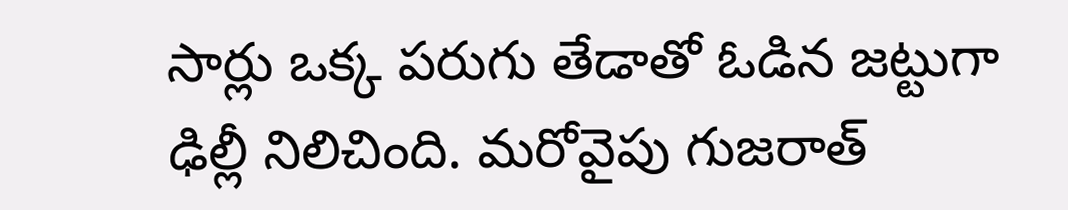సార్లు ఒక్క పరుగు తేడాతో ఓడిన జట్టుగా ఢిల్లీ నిలిచింది. మరోవైపు గుజరాత్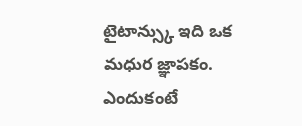టైటాన్స్కు ఇది ఒక మధుర జ్ఞాపకం. ఎందుకంటే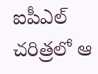ఐపీఎల్ చరిత్రలో ఆ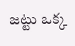జట్టు ఒక్క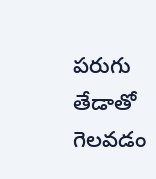పరుగు తేడాతో గెలవడం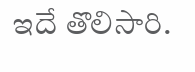ఇదే తొలిసారి.